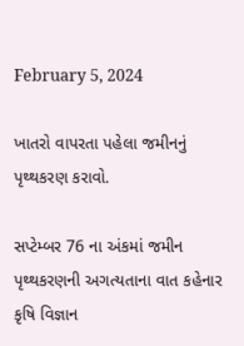February 5, 2024

ખાતરો વાપરતા પહેલા જમીનનું પૃથ્થકરણ કરાવો.

સપ્ટેમ્બર 76 ના અંકમાં જમીન પૃથ્થકરણની અગત્યતાના વાત કહેનાર કૃષિ વિજ્ઞાન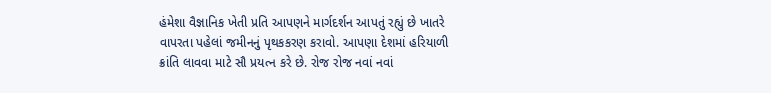હંમેશા વૈજ્ઞાનિક ખેતી પ્રતિ આપણને માર્ગદર્શન આપતું રહ્યું છે ખાતરે વાપરતા પહેલાં જમીનનું પૃથકકરણ કરાવો. આપણા દેશમાં હરિયાળી ક્રાંતિ લાવવા માટે સૌ પ્રયત્ન કરે છે. રોજ રોજ નવાં નવાં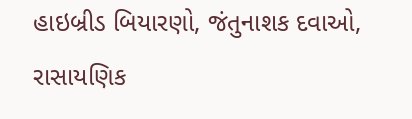હાઇબ્રીડ બિયારણો, જંતુનાશક દવાઓ, રાસાયણિક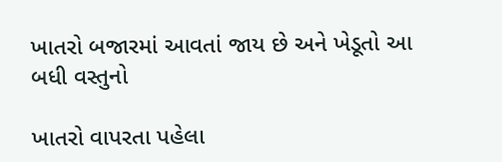ખાતરો બજારમાં આવતાં જાય છે અને ખેડૂતો આ બધી વસ્તુનો

ખાતરો વાપરતા પહેલા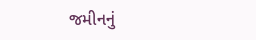જમીનનું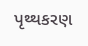પૃથ્થકરણ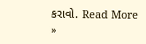કરાવો. Read More »